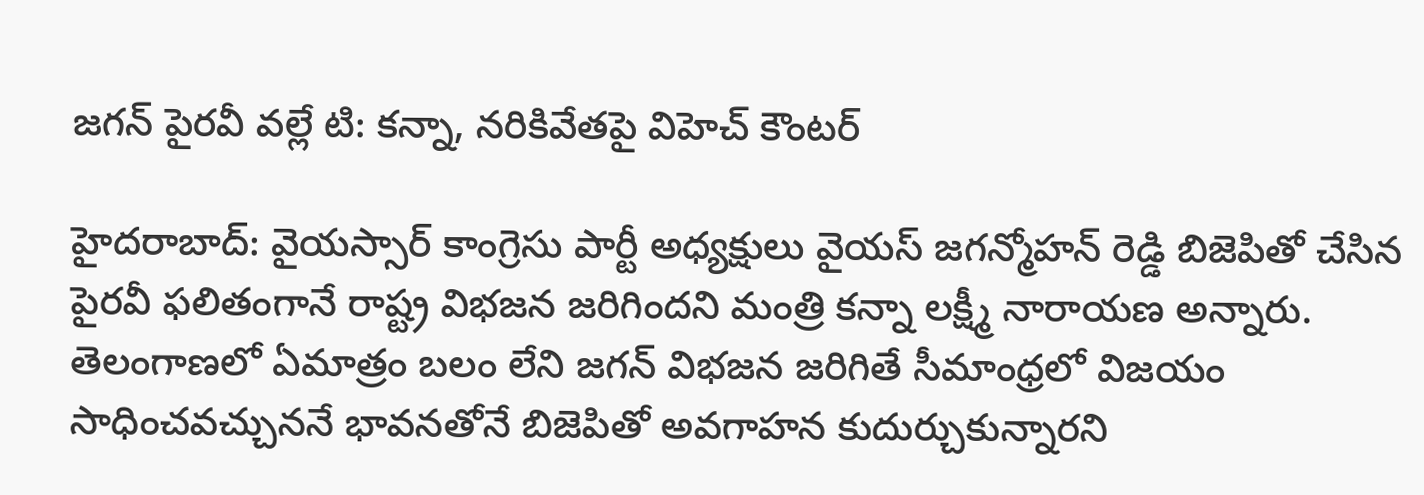జగన్ పైరవీ వల్లే టి: కన్నా, నరికివేతపై విహెచ్ కౌంటర్

హైదరాబాద్: వైయస్సార్ కాంగ్రెసు పార్టీ అధ్యక్షులు వైయస్ జగన్మోహన్ రెడ్డి బిజెపితో చేసిన పైరవీ ఫలితంగానే రాష్ట్ర విభజన జరిగిందని మంత్రి కన్నా లక్ష్మీ నారాయణ అన్నారు. తెలంగాణలో ఏమాత్రం బలం లేని జగన్ విభజన జరిగితే సీమాంధ్రలో విజయం సాధించవచ్చుననే భావనతోనే బిజెపితో అవగాహన కుదుర్చుకున్నారని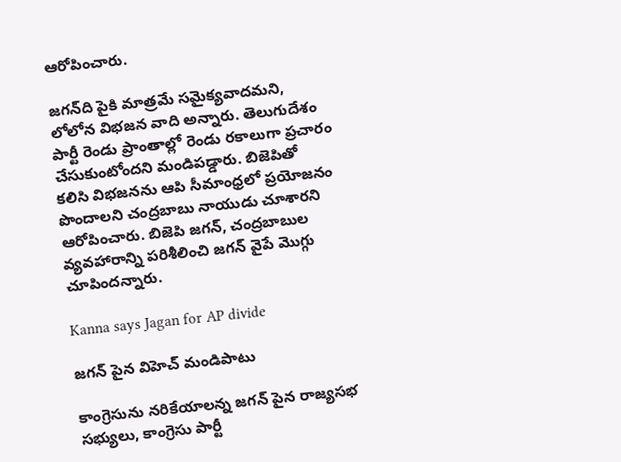ఆరోపించారు.

జగన్‌ది పైకి మాత్రమే సమైక్యవాదమని, లోలోన విభజన వాది అన్నారు. తెలుగుదేశం పార్టీ రెండు ప్రాంతాల్లో రెండు రకాలుగా ప్రచారం చేసుకుంటోందని మండిపడ్డారు. బిజెపితో కలిసి విభజనను ఆపి సీమాంధ్రలో ప్రయోజనం పొందాలని చంద్రబాబు నాయుడు చూశారని ఆరోపించారు. బిజెపి జగన్, చంద్రబాబుల వ్యవహారాన్ని పరిశీలించి జగన్ వైపే మొగ్గు చూపిందన్నారు.

Kanna says Jagan for AP divide

జగన్ పైన విహెచ్ మండిపాటు

కాంగ్రెసును నరికేయాలన్న జగన్ పైన రాజ్యసభ సభ్యులు, కాంగ్రెసు పార్టీ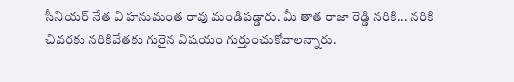సీనియర్ నేత వి హనుమంత రావు మండిపడ్డారు. మీ తాత రాజా రెడ్డి నరికి... నరికి చివరకు నరికివేతకు గురైన విషయం గుర్తుంచుకోవాలన్నారు.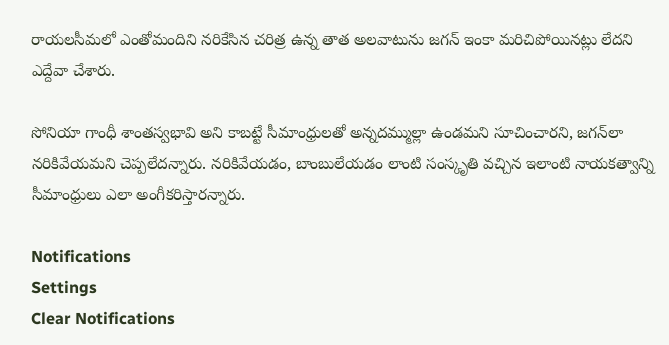రాయలసీమలో ఎంతోమందిని నరికేసిన చరిత్ర ఉన్న తాత అలవాటును జగన్ ఇంకా మరిచిపోయినట్లు లేదని ఎద్దేవా చేశారు.

సోనియా గాంధీ శాంతస్వభావి అని కాబట్టే సీమాంధ్రులతో అన్నదమ్ముల్లా ఉండమని సూచించారని, జగన్‌లా నరికివేయమని చెప్పలేదన్నారు. నరికివేయడం, బాంబులేయడం లాంటి సంస్కృతి వచ్చిన ఇలాంటి నాయకత్వాన్ని సీమాంధ్రులు ఎలా అంగీకరిస్తారన్నారు.

Notifications
Settings
Clear Notifications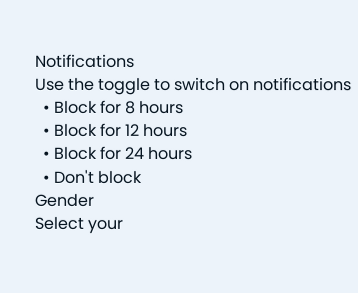Notifications
Use the toggle to switch on notifications
  • Block for 8 hours
  • Block for 12 hours
  • Block for 24 hours
  • Don't block
Gender
Select your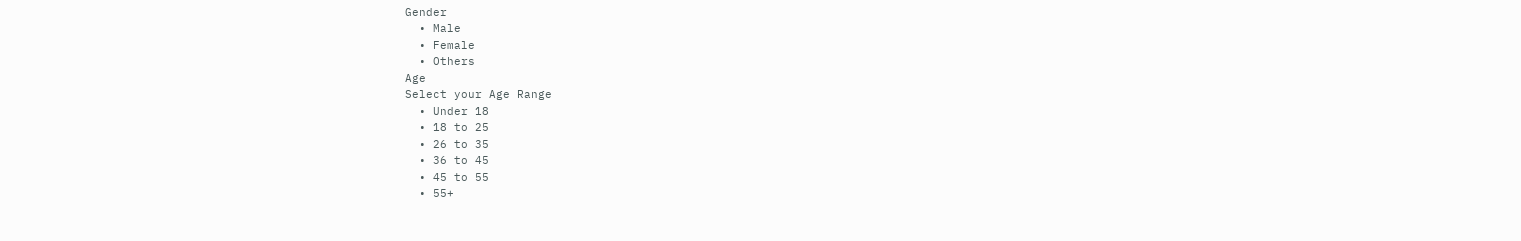Gender
  • Male
  • Female
  • Others
Age
Select your Age Range
  • Under 18
  • 18 to 25
  • 26 to 35
  • 36 to 45
  • 45 to 55
  • 55+